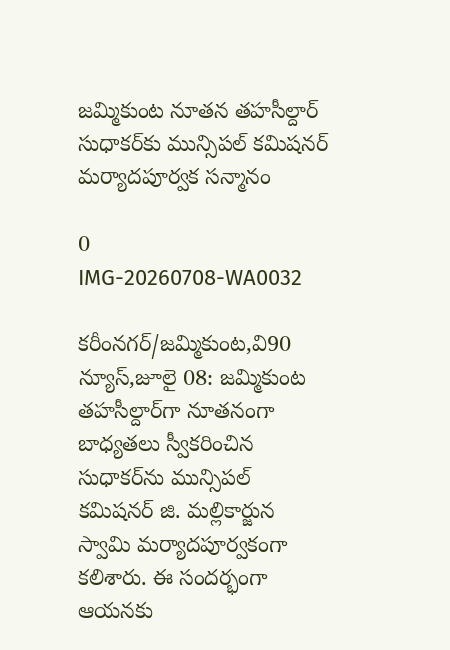జమ్మికుంట నూతన తహసీల్దార్ సుధాకర్‌కు మున్సిపల్ కమిషనర్ మర్యాదపూర్వక సన్మానం

0
IMG-20260708-WA0032

కరీంనగర్/జమ్మికుంట,వి90 న్యూస్,జూలై 08: జమ్మికుంట తహసీల్దార్‌గా నూతనంగా బాధ్యతలు స్వీకరించిన సుధాకర్‌ను మున్సిపల్ కమిషనర్ జి. మల్లికార్జున స్వామి మర్యాదపూర్వకంగా కలిశారు. ఈ సందర్భంగా ఆయనకు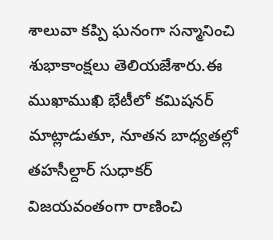శాలువా కప్పి ఘనంగా సన్మానించి శుభాకాంక్షలు తెలియజేశారు.ఈ ముఖాముఖి భేటీలో కమిషనర్ మాట్లాడుతూ, నూతన బాధ్యతల్లో తహసీల్దార్ సుధాకర్ విజయవంతంగా రాణించి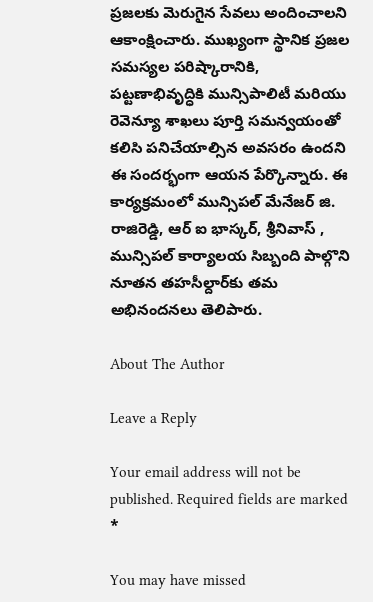ప్రజలకు మెరుగైన సేవలు అందించాలని ఆకాంక్షించారు. ముఖ్యంగా స్థానిక ప్రజల సమస్యల పరిష్కారానికి, పట్టణాభివృద్ధికి మున్సిపాలిటీ మరియు రెవెన్యూ శాఖలు పూర్తి సమన్వయంతో కలిసి పనిచేయాల్సిన అవసరం ఉందని ఈ సందర్భంగా ఆయన పేర్కొన్నారు. ఈ కార్యక్రమంలో మున్సిపల్ మేనేజర్ జి. రాజిరెడ్డి, ఆర్ ఐ భాస్కర్, శ్రీనివాస్ , మున్సిపల్ కార్యాలయ సిబ్బంది పాల్గొని నూతన తహసీల్దార్‌కు తమ అభినందనలు తెలిపారు.

About The Author

Leave a Reply

Your email address will not be published. Required fields are marked *

You may have missed